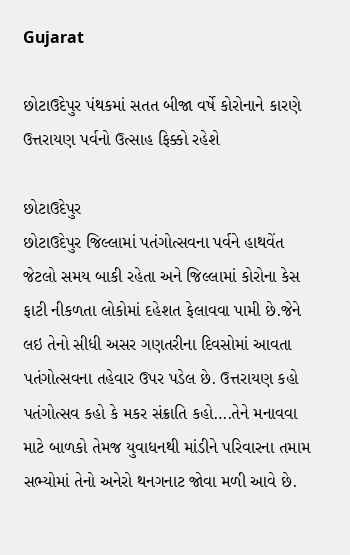Gujarat

છોટાઉદેપુર પંથકમાં સતત બીજા વર્ષે કોરોનાને કારણે ઉત્તરાયણ પર્વનો ઉત્સાહ ફિક્કો રહેશે

છોટાઉદેપુર
છોટાઉદેપુર જિલ્લામાં પતંગોત્સવના પર્વને હાથવેંત જેટલો સમય બાકી રહેતા અને જિલ્લામાં કોરોના કેસ ફાટી નીકળતા લોકોમાં દહેશત ફેલાવવા પામી છે.જેને લઇ તેનો સીધી અસર ગણતરીના દિવસોમાં આવતા પતંગોત્સવના તહેવાર ઉપર પડેલ છે. ઉત્તરાયણ કહો પતંગોત્સવ કહો કે મકર સંક્રાતિ કહો….તેને મનાવવા માટે બાળકો તેમજ યુવાધનથી માંડીને પરિવારના તમામ સભ્યોમાં તેનો અનેરો થનગનાટ જોવા મળી આવે છે.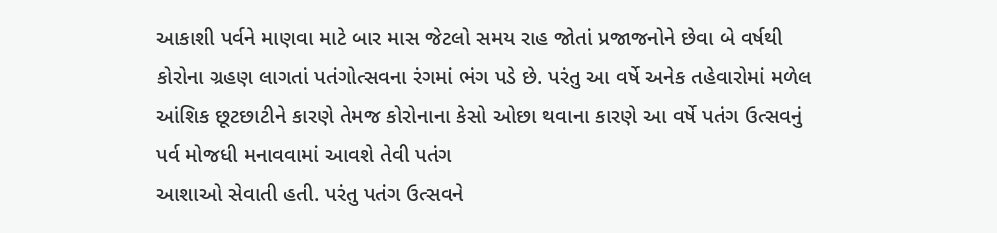આકાશી પર્વને માણવા માટે બાર માસ જેટલો સમય રાહ જોતાં પ્રજાજનોને છેવા બે વર્ષથી કોરોના ગ્રહણ લાગતાં પતંગોત્સવના રંગમાં ભંગ પડે છે. પરંતુ આ વર્ષે અનેક તહેવારોમાં મળેલ આંશિક છૂટછાટીને કારણે તેમજ કોરોનાના કેસો ઓછા થવાના કારણે આ વર્ષે પતંગ ઉત્સવનું પર્વ મોજધી મનાવવામાં આવશે તેવી પતંગ
આશાઓ સેવાતી હતી. પરંતુ પતંગ ઉત્સવને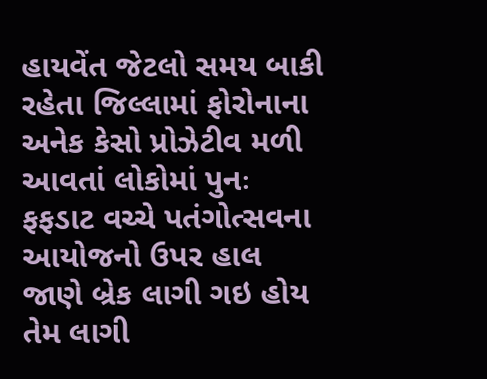હાયવેંત જેટલો સમય બાકી રહેતા જિલ્લામાં ફોરોનાના અનેક કેસો પ્રોઝેટીવ મળી આવતાં લોકોમાં પુનઃ ફફડાટ વચ્ચે પતંગોત્સવના આયોજનો ઉપર હાલ જાણે બ્રેક લાગી ગઇ હોય તેમ લાગી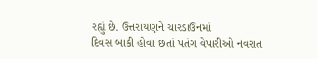રહ્યું છે. ઉત્તરાયણને ચારડાઉનમાં
દિવસ બાકી હોવા છતાં પતંગ વેપારીઓ નવરાત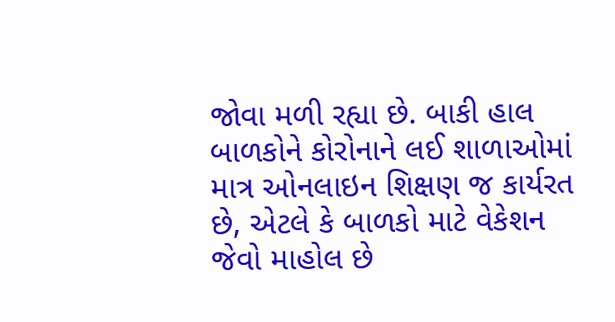જોવા મળી રહ્યા છે. બાકી હાલ બાળકોને કોરોનાને લઈ શાળાઓમાં માત્ર ઓનલાઇન શિક્ષણ જ કાર્યરત છે, એટલે કે બાળકો માટે વેકેશન જેવો માહોલ છે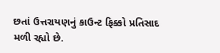છતાં ઉત્તરાયણનું કાઉન્ટ ફિક્કો પ્રતિસાદ મળી રહ્યો છે.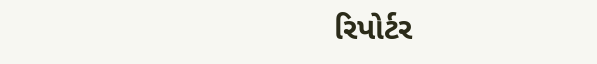રિપોર્ટર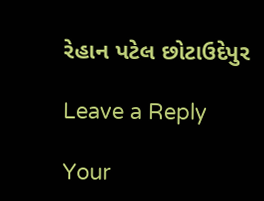રેહાન પટેલ છોટાઉદેપુર

Leave a Reply

Your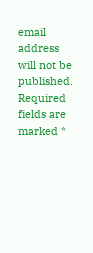email address will not be published. Required fields are marked *